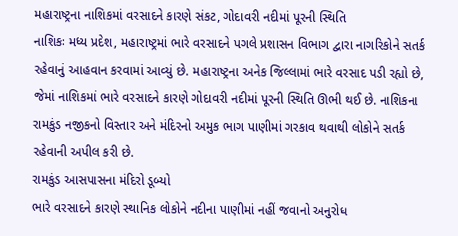મહારાષ્ટ્રના નાશિકમાં વરસાદને કારણે સંકટ, ગોદાવરી નદીમાં પૂરની સ્થિતિ
નાશિકઃ મધ્ય પ્રદેશ, મહારાષ્ટ્રમાં ભારે વરસાદને પગલે પ્રશાસન વિભાગ દ્વારા નાગરિકોને સતર્ક રહેવાનું આહવાન કરવામાં આવ્યું છે. મહારાષ્ટ્રના અનેક જિલ્લામાં ભારે વરસાદ પડી રહ્યો છે, જેમાં નાશિકમાં ભારે વરસાદને કારણે ગોદાવરી નદીમાં પૂરની સ્થિતિ ઊભી થઈ છે. નાશિકના રામકુંડ નજીકનો વિસ્તાર અને મંદિરનો અમુક ભાગ પાણીમાં ગરકાવ થવાથી લોકોને સતર્ક રહેવાની અપીલ કરી છે.
રામકુંડ આસપાસના મંદિરો ડૂબ્યો
ભારે વરસાદને કારણે સ્થાનિક લોકોને નદીના પાણીમાં નહીં જવાનો અનુરોધ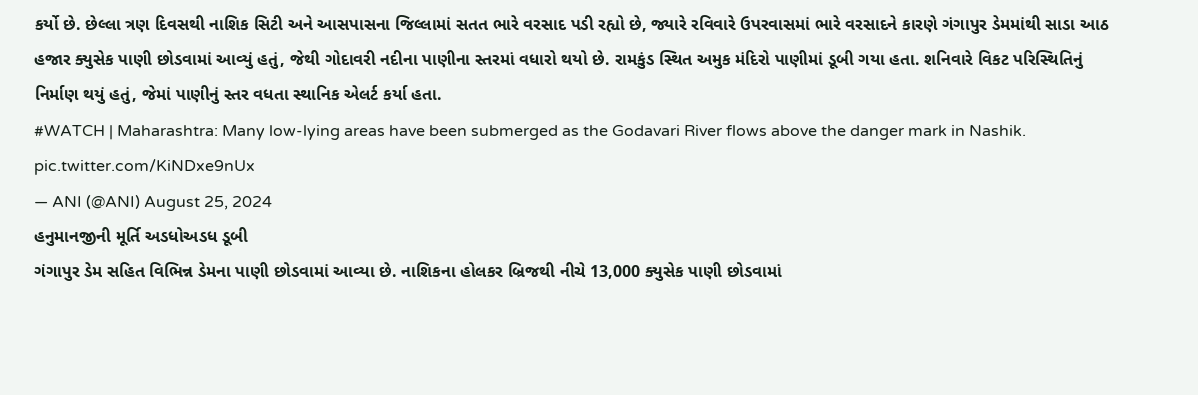કર્યો છે. છેલ્લા ત્રણ દિવસથી નાશિક સિટી અને આસપાસના જિલ્લામાં સતત ભારે વરસાદ પડી રહ્યો છે, જ્યારે રવિવારે ઉપરવાસમાં ભારે વરસાદને કારણે ગંગાપુર ડેમમાંથી સાડા આઠ હજાર ક્યુસેક પાણી છોડવામાં આવ્યું હતું, જેથી ગોદાવરી નદીના પાણીના સ્તરમાં વધારો થયો છે. રામકુંડ સ્થિત અમુક મંદિરો પાણીમાં ડૂબી ગયા હતા. શનિવારે વિકટ પરિસ્થિતિનું નિર્માણ થયું હતું, જેમાં પાણીનું સ્તર વધતા સ્થાનિક એલર્ટ કર્યા હતા.
#WATCH | Maharashtra: Many low-lying areas have been submerged as the Godavari River flows above the danger mark in Nashik. pic.twitter.com/KiNDxe9nUx
— ANI (@ANI) August 25, 2024
હનુમાનજીની મૂર્તિ અડધોઅડધ ડૂબી
ગંગાપુર ડેમ સહિત વિભિન્ન ડેમના પાણી છોડવામાં આવ્યા છે. નાશિકના હોલકર બ્રિજથી નીચે 13,000 ક્યુસેક પાણી છોડવામાં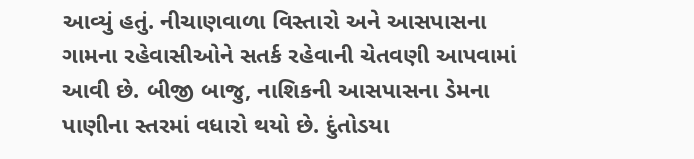આવ્યું હતું. નીચાણવાળા વિસ્તારો અને આસપાસના ગામના રહેવાસીઓને સતર્ક રહેવાની ચેતવણી આપવામાં આવી છે. બીજી બાજુ, નાશિકની આસપાસના ડેમના પાણીના સ્તરમાં વધારો થયો છે. દુંતોડયા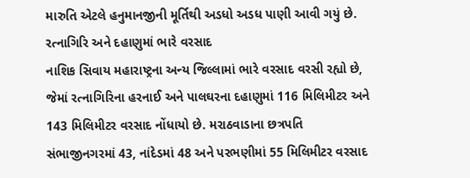મારુતિ એટલે હનુમાનજીની મૂર્તિથી અડધો અડધ પાણી આવી ગયું છે.
રત્નાગિરિ અને દહાણુમાં ભારે વરસાદ
નાશિક સિવાય મહારાષ્ટ્રના અન્ય જિલ્લામાં ભારે વરસાદ વરસી રહ્યો છે, જેમાં રત્નાગિરિના હરનાઈ અને પાલઘરના દહાણુમાં 116 મિલિમીટર અને 143 મિલિમીટર વરસાદ નોંધાયો છે. મરાઠવાડાના છત્રપતિ સંભાજીનગરમાં 43, નાંદેડમાં 48 અને પરભણીમાં 55 મિલિમીટર વરસાદ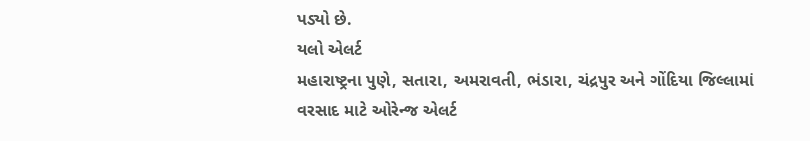પડ્યો છે.
યલો એલર્ટ
મહારાષ્ટ્રના પુણે, સતારા, અમરાવતી, ભંડારા, ચંદ્રપુર અને ગોંદિયા જિલ્લામાં વરસાદ માટે ઓરેન્જ એલર્ટ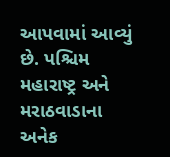આપવામાં આવ્યું છે. પશ્ચિમ મહારાષ્ટ્ર અને મરાઠવાડાના અનેક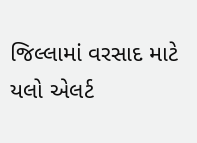જિલ્લામાં વરસાદ માટે યલો એલર્ટ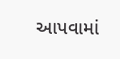આપવામાં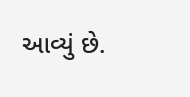આવ્યું છે.